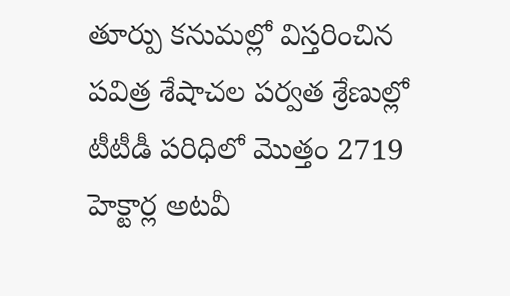తూర్పు కనుమల్లో విస్తరించిన పవిత్ర శేషాచల పర్వత శ్రేణుల్లో టీటీడీ పరిధిలో మొత్తం 2719 హెక్టార్ల అటవీ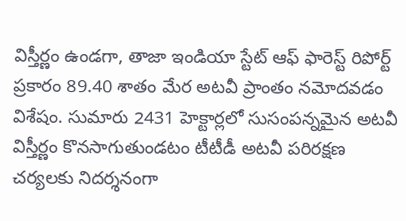విస్తీర్ణం ఉండగా, తాజా ఇండియా స్టేట్ ఆఫ్ ఫారెస్ట్ రిపోర్ట్ ప్రకారం 89.40 శాతం మేర అటవీ ప్రాంతం నమోదవడం విశేషం. సుమారు 2431 హెక్టార్లలో సుసంపన్నమైన అటవీ విస్తీర్ణం కొనసాగుతుండటం టీటీడీ అటవీ పరిరక్షణ చర్యలకు నిదర్శనంగా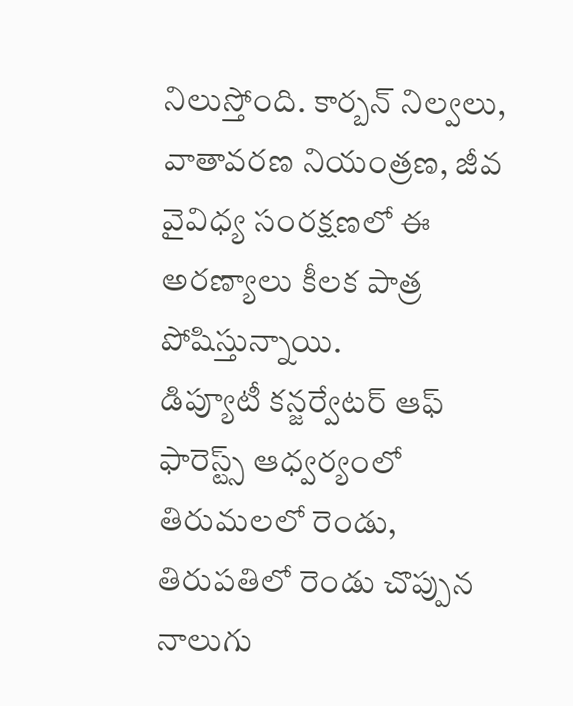నిలుస్తోంది. కార్బన్ నిల్వలు, వాతావరణ నియంత్రణ, జీవ వైవిధ్య సంరక్షణలో ఈ అరణ్యాలు కీలక పాత్ర పోషిస్తున్నాయి.
డిప్యూటీ కన్జర్వేటర్ ఆఫ్ ఫారెస్ట్స్ ఆధ్వర్యంలో తిరుమలలో రెండు, తిరుపతిలో రెండు చొప్పున నాలుగు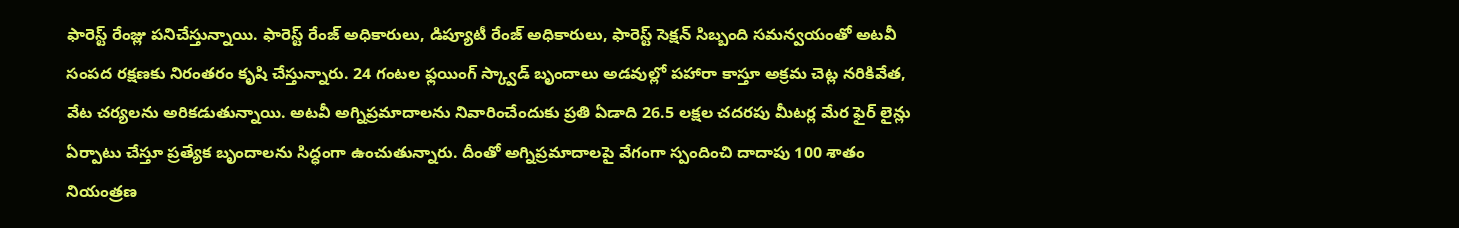ఫారెస్ట్ రేంజ్లు పనిచేస్తున్నాయి. ఫారెస్ట్ రేంజ్ అధికారులు, డిప్యూటీ రేంజ్ అధికారులు, ఫారెస్ట్ సెక్షన్ సిబ్బంది సమన్వయంతో అటవీ సంపద రక్షణకు నిరంతరం కృషి చేస్తున్నారు. 24 గంటల ఫ్లయింగ్ స్క్వాడ్ బృందాలు అడవుల్లో పహారా కాస్తూ అక్రమ చెట్ల నరికివేత, వేట చర్యలను అరికడుతున్నాయి. అటవీ అగ్నిప్రమాదాలను నివారించేందుకు ప్రతి ఏడాది 26.5 లక్షల చదరపు మీటర్ల మేర ఫైర్ లైన్లు ఏర్పాటు చేస్తూ ప్రత్యేక బృందాలను సిద్ధంగా ఉంచుతున్నారు. దీంతో అగ్నిప్రమాదాలపై వేగంగా స్పందించి దాదాపు 100 శాతం నియంత్రణ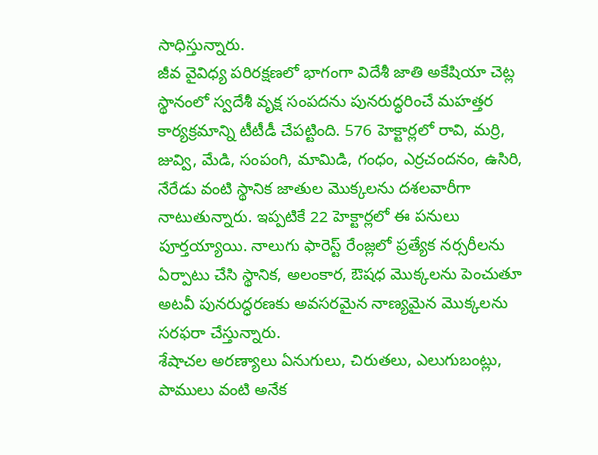సాధిస్తున్నారు.
జీవ వైవిధ్య పరిరక్షణలో భాగంగా విదేశీ జాతి అకేషియా చెట్ల స్థానంలో స్వదేశీ వృక్ష సంపదను పునరుద్ధరించే మహత్తర కార్యక్రమాన్ని టీటీడీ చేపట్టింది. 576 హెక్టార్లలో రావి, మర్రి, జువ్వి, మేడి, సంపంగి, మామిడి, గంధం, ఎర్రచందనం, ఉసిరి, నేరేడు వంటి స్థానిక జాతుల మొక్కలను దశలవారీగా నాటుతున్నారు. ఇప్పటికే 22 హెక్టార్లలో ఈ పనులు పూర్తయ్యాయి. నాలుగు ఫారెస్ట్ రేంజ్లలో ప్రత్యేక నర్సరీలను ఏర్పాటు చేసి స్థానిక, అలంకార, ఔషధ మొక్కలను పెంచుతూ అటవీ పునరుద్ధరణకు అవసరమైన నాణ్యమైన మొక్కలను సరఫరా చేస్తున్నారు.
శేషాచల అరణ్యాలు ఏనుగులు, చిరుతలు, ఎలుగుబంట్లు, పాములు వంటి అనేక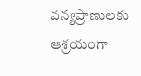వన్యప్రాణులకు ఆశ్రయంగా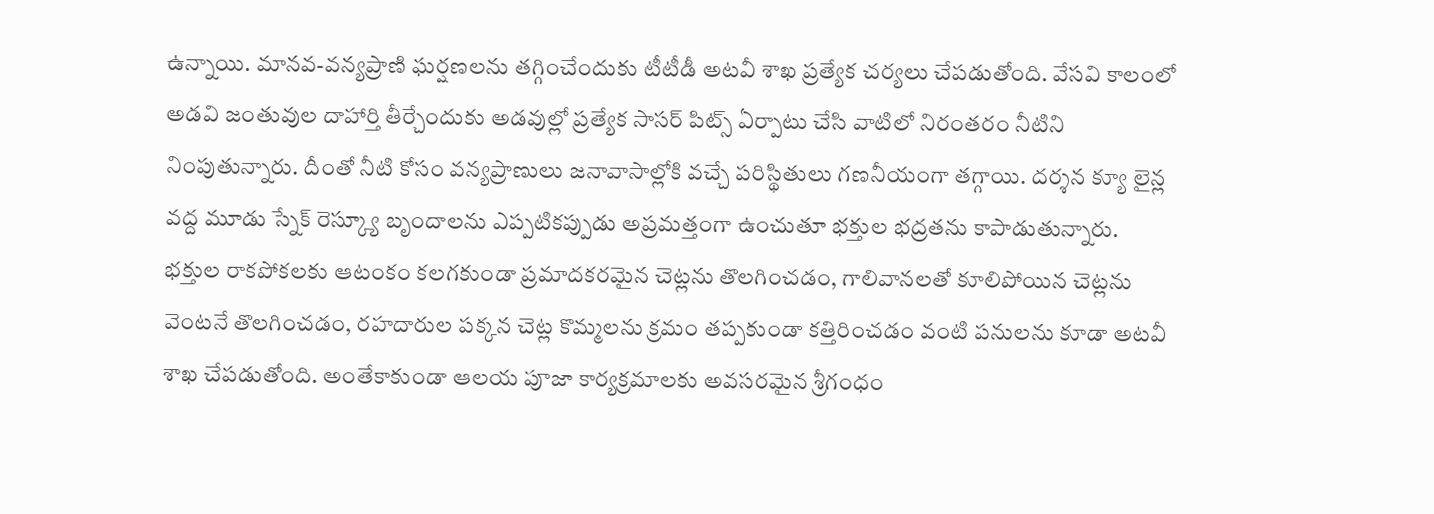ఉన్నాయి. మానవ-వన్యప్రాణి ఘర్షణలను తగ్గించేందుకు టీటీడీ అటవీ శాఖ ప్రత్యేక చర్యలు చేపడుతోంది. వేసవి కాలంలో అడవి జంతువుల దాహార్తి తీర్చేందుకు అడవుల్లో ప్రత్యేక సాసర్ పిట్స్ ఏర్పాటు చేసి వాటిలో నిరంతరం నీటిని నింపుతున్నారు. దీంతో నీటి కోసం వన్యప్రాణులు జనావాసాల్లోకి వచ్చే పరిస్థితులు గణనీయంగా తగ్గాయి. దర్శన క్యూ లైన్ల వద్ద మూడు స్నేక్ రెస్క్యూ బృందాలను ఎప్పటికప్పుడు అప్రమత్తంగా ఉంచుతూ భక్తుల భద్రతను కాపాడుతున్నారు.
భక్తుల రాకపోకలకు ఆటంకం కలగకుండా ప్రమాదకరమైన చెట్లను తొలగించడం, గాలివానలతో కూలిపోయిన చెట్లను వెంటనే తొలగించడం, రహదారుల పక్కన చెట్ల కొమ్మలను క్రమం తప్పకుండా కత్తిరించడం వంటి పనులను కూడా అటవీ శాఖ చేపడుతోంది. అంతేకాకుండా ఆలయ పూజా కార్యక్రమాలకు అవసరమైన శ్రీగంధం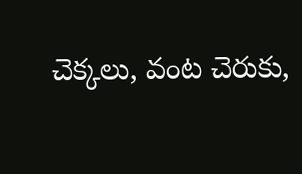చెక్కలు, వంట చెరుకు,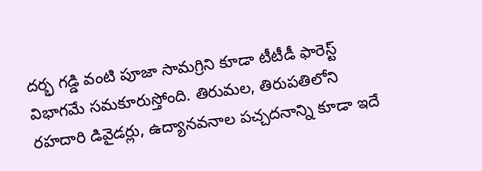దర్భ గడ్డి వంటి పూజా సామగ్రిని కూడా టీటీడీ ఫారెస్ట్ విభాగమే సమకూరుస్తోంది. తిరుమల, తిరుపతిలోని రహదారి డివైడర్లు, ఉద్యానవనాల పచ్చదనాన్ని కూడా ఇదే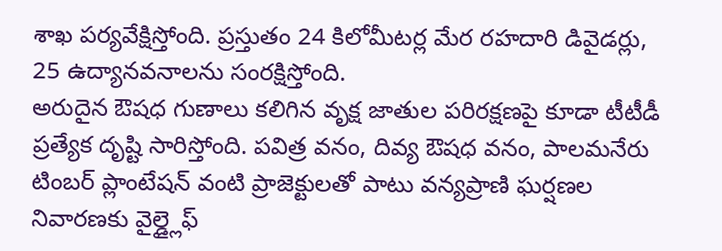శాఖ పర్యవేక్షిస్తోంది. ప్రస్తుతం 24 కిలోమీటర్ల మేర రహదారి డివైడర్లు, 25 ఉద్యానవనాలను సంరక్షిస్తోంది.
అరుదైన ఔషధ గుణాలు కలిగిన వృక్ష జాతుల పరిరక్షణపై కూడా టీటీడీ ప్రత్యేక దృష్టి సారిస్తోంది. పవిత్ర వనం, దివ్య ఔషధ వనం, పాలమనేరు టింబర్ ప్లాంటేషన్ వంటి ప్రాజెక్టులతో పాటు వన్యప్రాణి ఘర్షణల నివారణకు వైల్డ్లైఫ్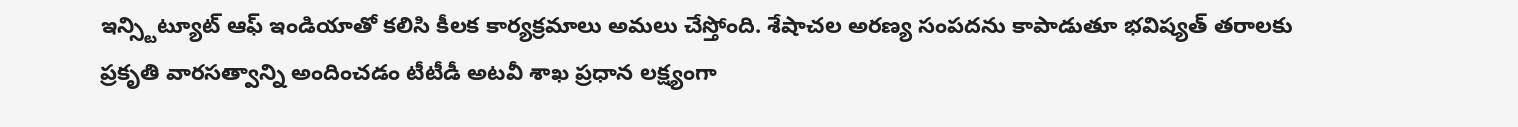ఇన్స్టిట్యూట్ ఆఫ్ ఇండియాతో కలిసి కీలక కార్యక్రమాలు అమలు చేస్తోంది. శేషాచల అరణ్య సంపదను కాపాడుతూ భవిష్యత్ తరాలకు ప్రకృతి వారసత్వాన్ని అందించడం టీటీడీ అటవీ శాఖ ప్రధాన లక్ష్యంగా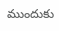ముందుకు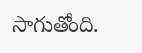సాగుతోంది.